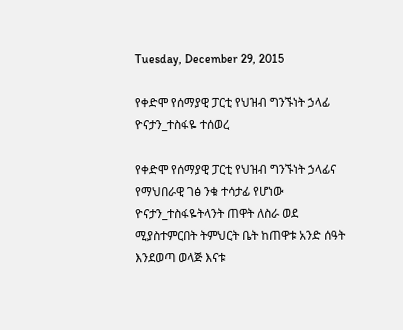Tuesday, December 29, 2015

የቀድሞ የሰማያዊ ፓርቲ የህዝብ ግንኙነት ኃላፊ ዮናታን_ተስፋዬ ተሰወረ

የቀድሞ የሰማያዊ ፓርቲ የህዝብ ግንኙነት ኃላፊና የማህበራዊ ገፅ ንቁ ተሳታፊ የሆነው ዮናታን_ተስፋዬትላንት ጠዋት ለስራ ወደ ሚያስተምርበት ትምህርት ቤት ከጠዋቱ አንድ ሰዓት እንደወጣ ወላጅ እናቱ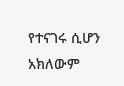የተናገሩ ሲሆን አክለውም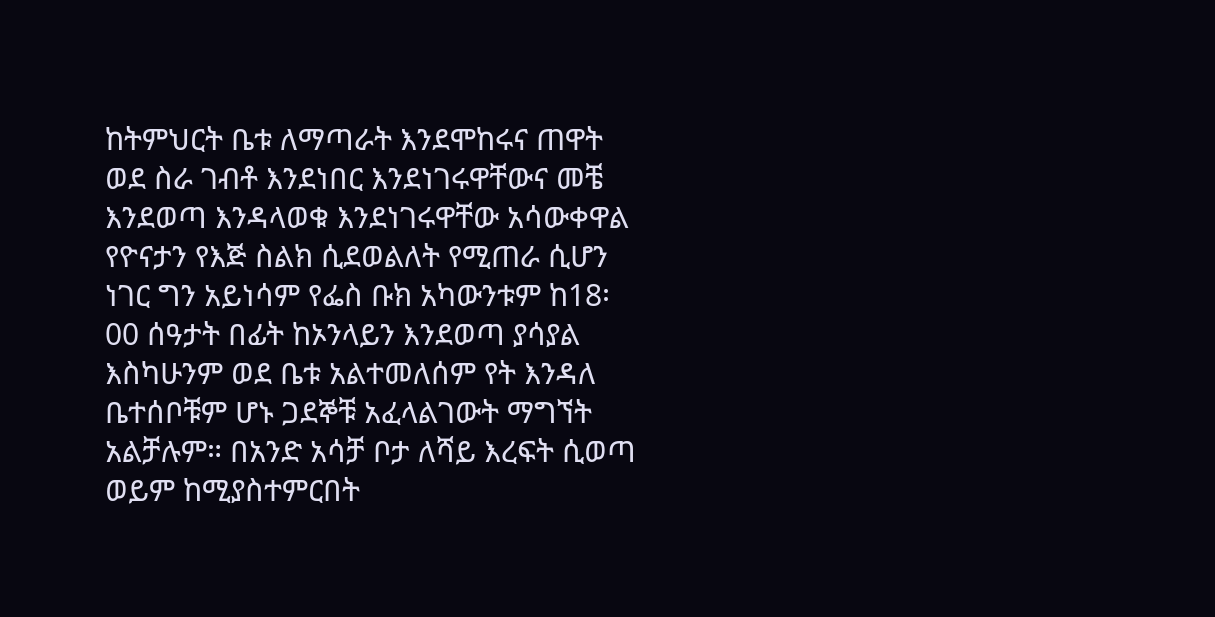ከትምህርት ቤቱ ለማጣራት እንደሞከሩና ጠዋት ወደ ስራ ገብቶ እንደነበር እንደነገሩዋቸውና መቼ እንደወጣ እንዳላወቁ እንደነገሩዋቸው አሳውቀዋል የዮናታን የእጅ ስልክ ሲደወልለት የሚጠራ ሲሆን ነገር ግን አይነሳም የፌስ ቡክ አካውንቱም ከ18፡00 ሰዓታት በፊት ከኦንላይን እንደወጣ ያሳያል እስካሁንም ወደ ቤቱ አልተመለሰም የት እንዳለ ቤተሰቦቹም ሆኑ ጋደኞቹ አፈላልገውት ማግኘት አልቻሉም። በአንድ አሳቻ ቦታ ለሻይ እረፍት ሲወጣ ወይም ከሚያስተምርበት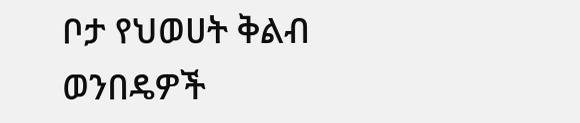ቦታ የህወሀት ቅልብ ወንበዴዎች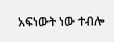አፍነውት ነው ተብሎ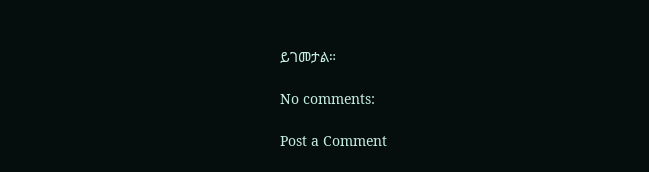ይገመታል።

No comments:

Post a Comment